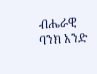ብሔራዊ ባንክ አንድ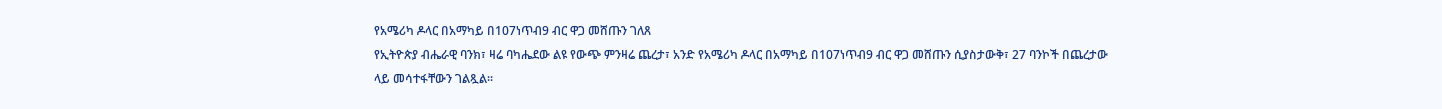የአሜሪካ ዶላር በአማካይ በ107ነጥብ9 ብር ዋጋ መሸጡን ገለጸ
የኢትዮጵያ ብሔራዊ ባንክ፣ ዛሬ ባካሔደው ልዩ የውጭ ምንዛሬ ጨረታ፣ አንድ የአሜሪካ ዶላር በአማካይ በ107ነጥብ9 ብር ዋጋ መሸጡን ሲያስታውቅ፣ 27 ባንኮች በጨረታው ላይ መሳተፋቸውን ገልጿል፡፡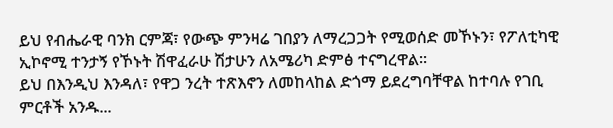ይህ የብሔራዊ ባንክ ርምጃ፣ የውጭ ምንዛሬ ገበያን ለማረጋጋት የሚወሰድ መኾኑን፣ የፖለቲካዊ ኢኮኖሚ ተንታኝ የኾኑት ሽዋፈራሁ ሽታሁን ለአሜሪካ ድምፅ ተናግረዋል፡፡
ይህ በእንዲህ እንዳለ፣ የዋጋ ንረት ተጽእኖን ለመከላከል ድጎማ ይደረግባቸዋል ከተባሉ የገቢ ምርቶች አንዱ...